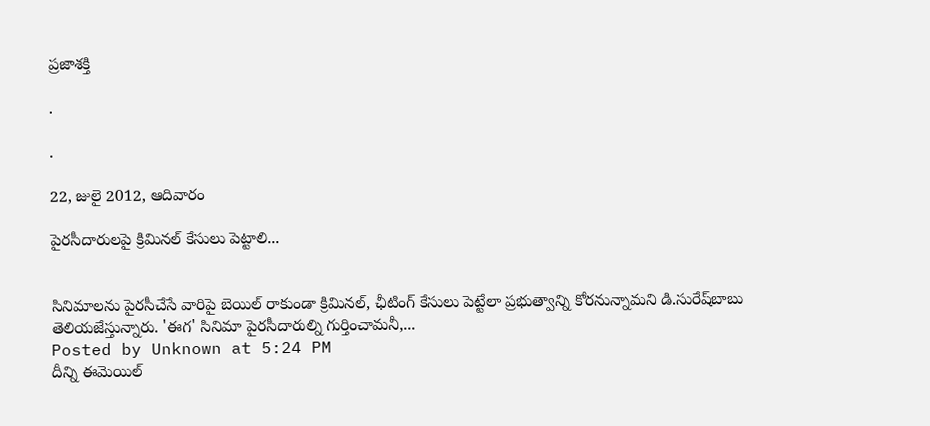ప్రజాశక్తి

.

.

22, జులై 2012, ఆదివారం

పైరసీదారులపై క్రిమినల్‌ కేసులు పెట్టాలి...


సినిమాలను పైరసీచేసే వారిపై బెయిల్‌ రాకుండా క్రిమినల్‌, ఛీటింగ్‌ కేసులు పెట్టేలా ప్రభుత్వాన్ని కోరనున్నామని డి.సురేష్‌బాబు తెలియజేస్తున్నారు. 'ఈగ' సినిమా పైరసీదారుల్ని గుర్తించామనీ,...
Posted by Unknown at 5:24 PM
దీన్ని ఈమెయిల్‌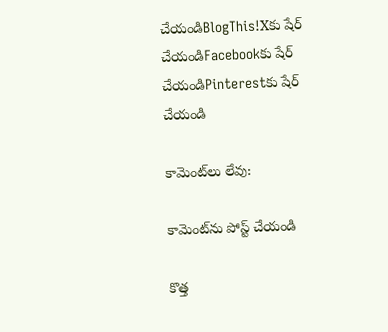చేయండిBlogThis!Xకు షేర్ చేయండిFacebookకు షేర్ చేయండిPinterestకు షేర్ చేయండి

కామెంట్‌లు లేవు:

కామెంట్‌ను పోస్ట్ చేయండి

కొత్త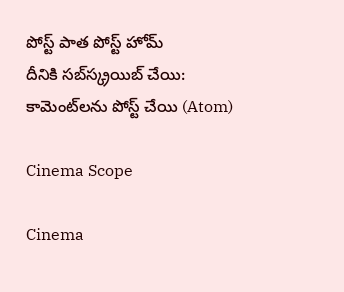పోస్ట్ పాత పోస్ట్ హోమ్
దీనికి సబ్‌స్క్రయిబ్ చేయి: కామెంట్‌లను పోస్ట్ చేయి (Atom)

Cinema Scope

Cinema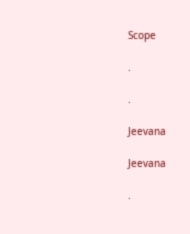Scope

.

.

Jeevana

Jeevana

.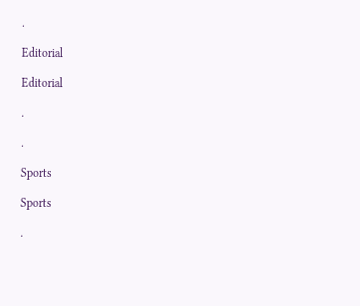.

Editorial

Editorial

.

.

Sports

Sports

.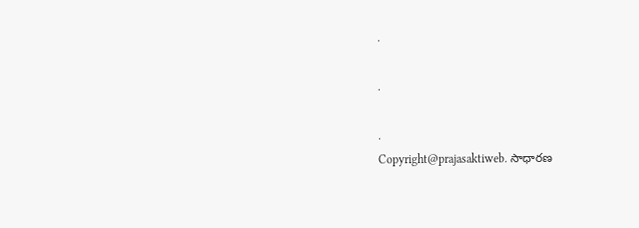.

.

.
Copyright@prajasaktiweb. సాధారణ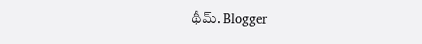థీమ్. Blogger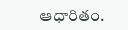ఆధారితం.